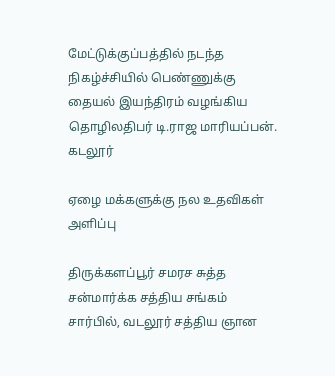மேட்டுக்குப்பத்தில் நடந்த நிகழ்ச்சியில் பெண்ணுக்கு தையல் இயந்திரம் வழங்கிய தொழிலதிபர் டி.ராஜ மாரியப்பன்.
கடலூர்

ஏழை மக்களுக்கு நல உதவிகள் அளிப்பு

திருக்களப்பூர் சமரச சுத்த சன்மார்க்க சத்திய சங்கம் சார்பில், வடலூர் சத்திய ஞான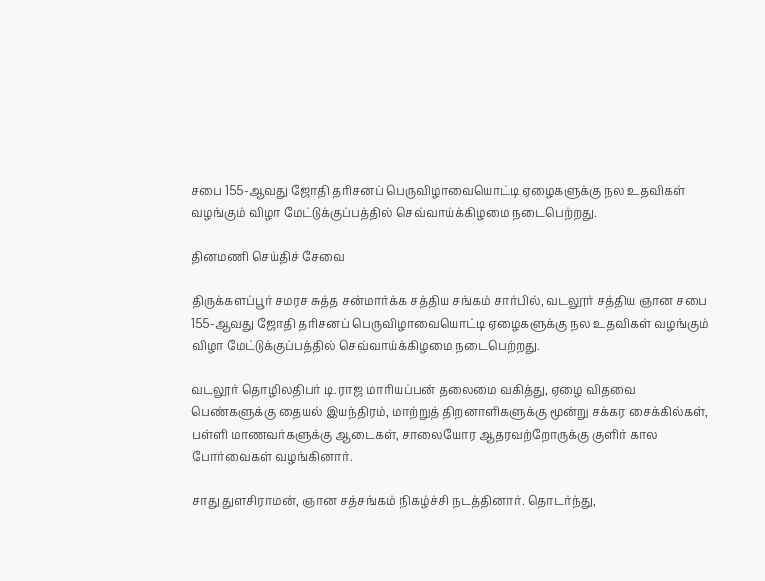சபை 155-ஆவது ஜோதி தரிசனப் பெருவிழாவையொட்டி ஏழைகளுக்கு நல உதவிகள் வழங்கும் விழா மேட்டுக்குப்பத்தில் செவ்வாய்க்கிழமை நடைபெற்றது.

தினமணி செய்திச் சேவை

திருக்களப்பூர் சமரச சுத்த சன்மார்க்க சத்திய சங்கம் சார்பில், வடலூர் சத்திய ஞான சபை 155-ஆவது ஜோதி தரிசனப் பெருவிழாவையொட்டி ஏழைகளுக்கு நல உதவிகள் வழங்கும் விழா மேட்டுக்குப்பத்தில் செவ்வாய்க்கிழமை நடைபெற்றது.

வடலூர் தொழிலதிபர் டி.ராஜ மாரியப்பன் தலைமை வகித்து, ஏழை விதவை பெண்களுக்கு தையல் இயந்திரம், மாற்றுத் திறனாளிகளுக்கு மூன்று சக்கர சைக்கில்கள், பள்ளி மாணவர்களுக்கு ஆடைகள், சாலையோர ஆதரவற்றோருக்கு குளிர் கால போர்வைகள் வழங்கினார்.

சாது துளசிராமன், ஞான சத்சங்கம் நிகழ்ச்சி நடத்தினார். தொடர்ந்து,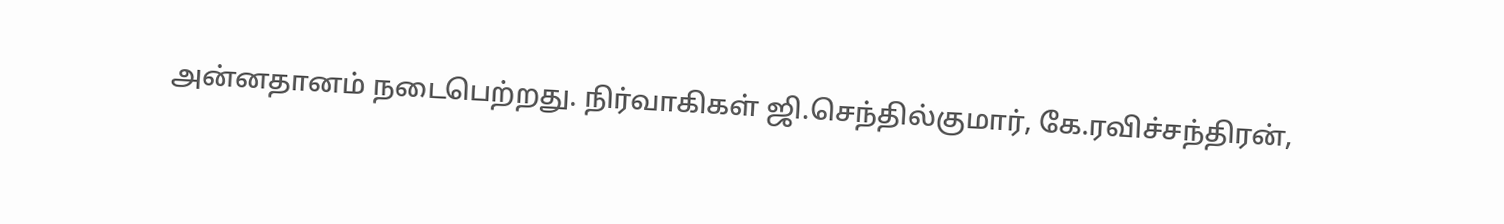அன்னதானம் நடைபெற்றது. நிர்வாகிகள் ஜி.செந்தில்குமார், கே.ரவிச்சந்திரன்,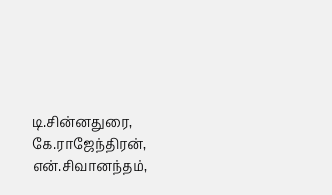டி.சின்னதுரை, கே.ராஜேந்திரன், என்.சிவானந்தம்,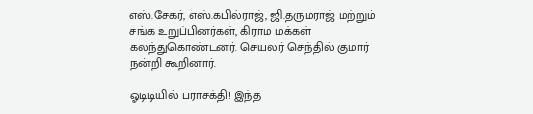எஸ்.சேகர், எஸ்.கபில்ராஜ், ஜி.தருமராஜ் மற்றும் சங்க உறுப்பினர்கள், கிராம மக்கள் கலந்துகொண்டனர். செயலர் செந்தில் குமார் நன்றி கூறினார்.

ஓடிடியில் பராசக்தி! இந்த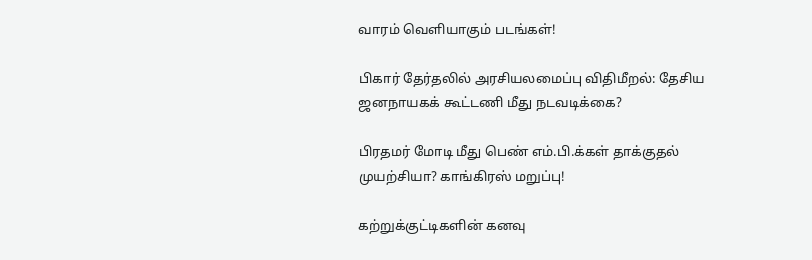வாரம் வெளியாகும் படங்கள்!

பிகார் தேர்தலில் அரசியலமைப்பு விதிமீறல்: தேசிய ஜனநாயகக் கூட்டணி மீது நடவடிக்கை?

பிரதமர் மோடி மீது பெண் எம்.பி.க்கள் தாக்குதல் முயற்சியா? காங்கிரஸ் மறுப்பு!

கற்றுக்குட்டிகளின் கனவு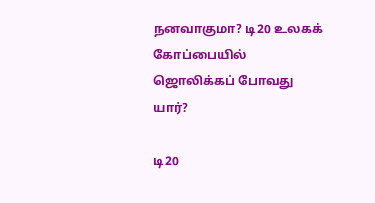நனவாகுமா? டி20 உலகக் கோப்பையில் ஜொலிக்கப் போவது யார்?

டி20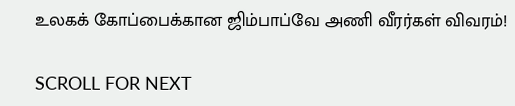உலகக் கோப்பைக்கான ஜிம்பாப்வே அணி வீரர்கள் விவரம்!

SCROLL FOR NEXT